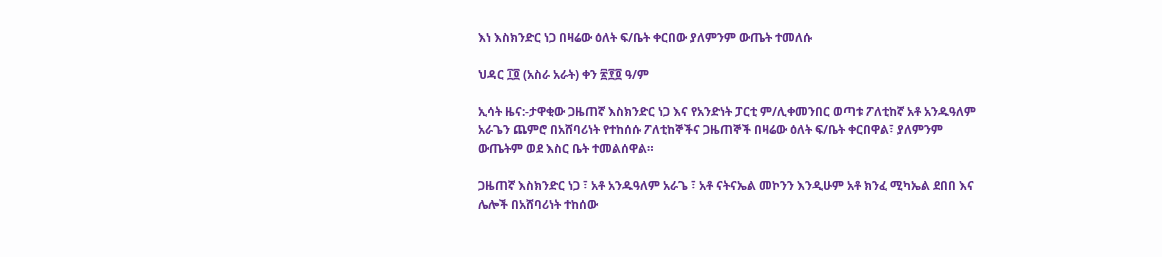እነ እስክንድር ነጋ በዛሬው ዕለት ፍ/ቤት ቀርበው ያለምንም ውጤት ተመለሱ

ህዳር ፲፬ (አስራ አራት) ቀን ፳፻፬ ዓ/ም

ኢሳት ዜና:-ታዋቂው ጋዜጠኛ እስክንድር ነጋ እና የአንድነት ፓርቲ ም/ሊቀመንበር ወጣቱ ፖለቲከኛ አቶ አንዱዓለም አራጌን ጨምሮ በአሸባሪነት የተከሰሱ ፖለቲከኞችና ጋዜጠኞች በዛሬው ዕለት ፍ/ቤት ቀርበዋል፣ ያለምንም ውጤትም ወደ እስር ቤት ተመልሰዋል።

ጋዜጠኛ እስክንድር ነጋ ፣ አቶ አንዱዓለም አራጌ ፣ አቶ ናትናኤል መኮንን እንዲሁም አቶ ክንፈ ሚካኤል ደበበ እና ሌሎች በአሸባሪነት ተከሰው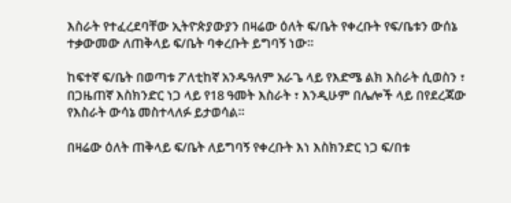እስራት የተፈረደባቸው ኢትዮጵያውያን በዛሬው ዕለት ፍ/ቤት የቀረቡት የፍ/ቤቱን ውሰኔ ተቃውመው ለጠቅላይ ፍ/ቤት ባቀረቡት ይግባኝ ነው።

ከፍተኛ ፍ/ቤት በወጣቱ ፖለቲከኛ አንዱዓለም አራጌ ላይ የእድሜ ልክ እስራት ሲወስን ፣ በጋዜጠኛ እስክንድር ነጋ ላይ የ18 ዓመት እስራት ፣ እንዲሁም በሌሎች ላይ በየደረጃው የእስራት ውሳኔ መስተላለፉ ይታወሳል።

በዛሬው ዕለት ጠቅላይ ፍ/ቤት ለይግባኝ የቀረቡት እነ እስክንድር ነጋ ፍ/በቱ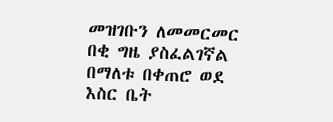መዝገቡን ለመመርመር በቂ ግዜ ያስፈልገኛል በማለቱ በቀጠሮ ወደ እስር ቤት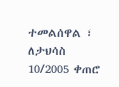ተመልሰዋል ፣ ለታህሳስ 10/2005 ቀጠሮ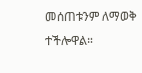መሰጠቱንም ለማወቅ ተችሎዋል።